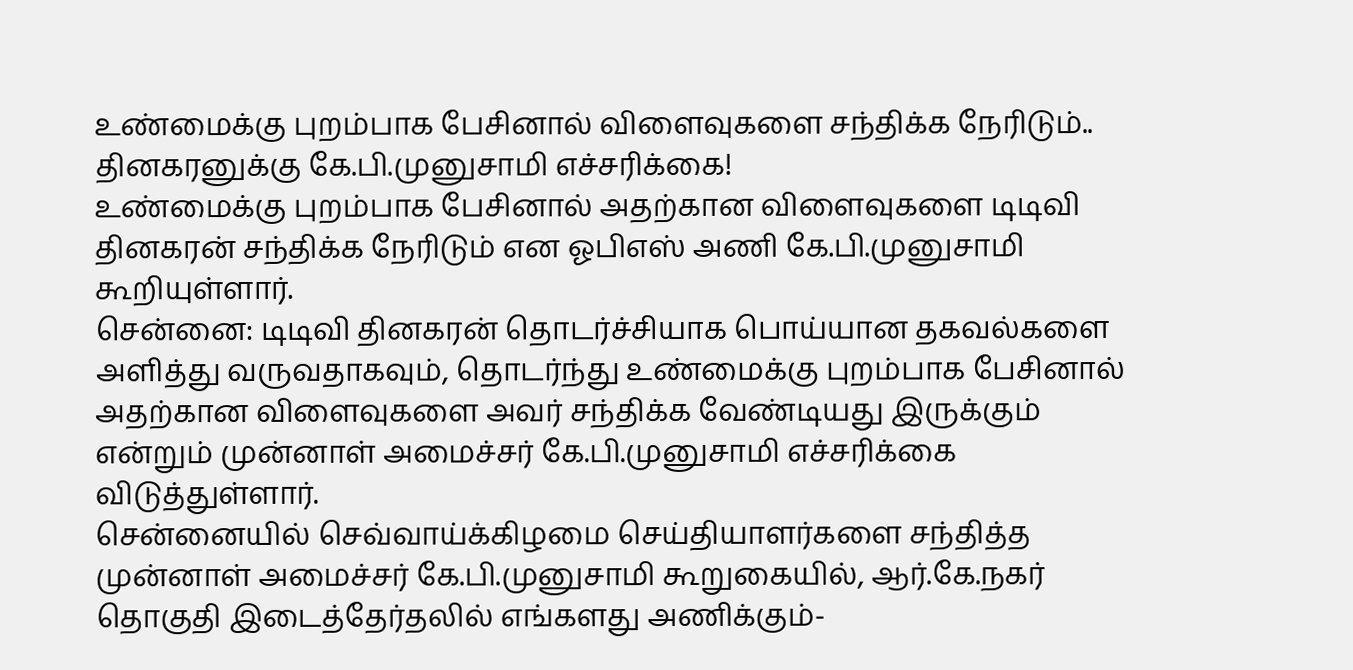உண்மைக்கு புறம்பாக பேசினால் விளைவுகளை சந்திக்க நேரிடும்.. தினகரனுக்கு கே.பி.முனுசாமி எச்சரிக்கை!
உண்மைக்கு புறம்பாக பேசினால் அதற்கான விளைவுகளை டிடிவி தினகரன் சந்திக்க நேரிடும் என ஓபிஎஸ் அணி கே.பி.முனுசாமி கூறியுள்ளார்.
சென்னை: டிடிவி தினகரன் தொடர்ச்சியாக பொய்யான தகவல்களை அளித்து வருவதாகவும், தொடர்ந்து உண்மைக்கு புறம்பாக பேசினால் அதற்கான விளைவுகளை அவர் சந்திக்க வேண்டியது இருக்கும் என்றும் முன்னாள் அமைச்சர் கே.பி.முனுசாமி எச்சரிக்கை விடுத்துள்ளார்.
சென்னையில் செவ்வாய்க்கிழமை செய்தியாளர்களை சந்தித்த முன்னாள் அமைச்சர் கே.பி.முனுசாமி கூறுகையில், ஆர்.கே.நகர் தொகுதி இடைத்தேர்தலில் எங்களது அணிக்கும்-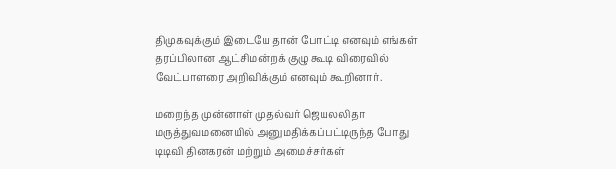திமுகவுக்கும் இடையே தான் போட்டி எனவும் எங்கள் தரப்பிலான ஆட்சிமன்றக் குழு கூடி விரைவில் வேட்பாளரை அறிவிக்கும் எனவும் கூறினார்.

மறைந்த முன்னாள் முதல்வர் ஜெயலலிதா மருத்துவமனையில் அனுமதிக்கப்பட்டிருந்த போது டிடிவி தினகரன் மற்றும் அமைச்சர்கள்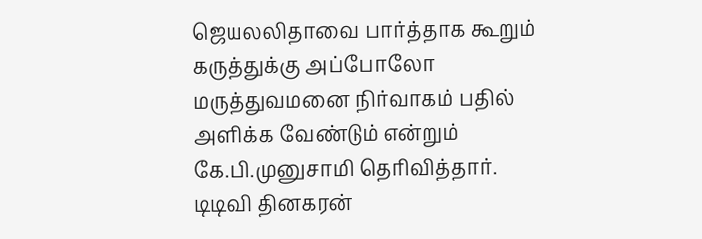ஜெயலலிதாவை பார்த்தாக கூறும் கருத்துக்கு அப்போலோ மருத்துவமனை நிர்வாகம் பதில் அளிக்க வேண்டும் என்றும் கே.பி.முனுசாமி தெரிவித்தார்.
டிடிவி தினகரன்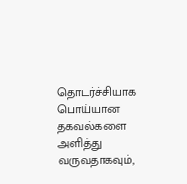தொடர்ச்சியாக பொய்யான தகவல்களை அளித்து வருவதாகவும்,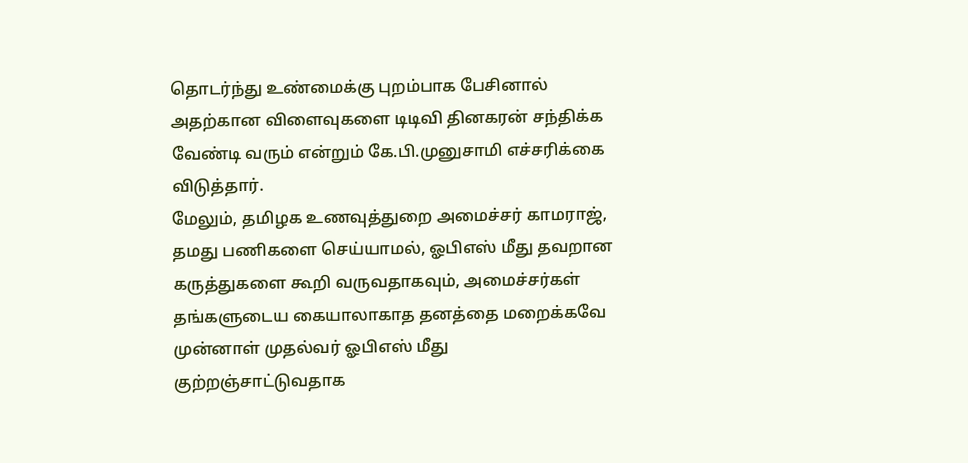தொடர்ந்து உண்மைக்கு புறம்பாக பேசினால் அதற்கான விளைவுகளை டிடிவி தினகரன் சந்திக்க வேண்டி வரும் என்றும் கே.பி.முனுசாமி எச்சரிக்கை விடுத்தார்.
மேலும், தமிழக உணவுத்துறை அமைச்சர் காமராஜ், தமது பணிகளை செய்யாமல், ஓபிஎஸ் மீது தவறான கருத்துகளை கூறி வருவதாகவும், அமைச்சர்கள் தங்களுடைய கையாலாகாத தனத்தை மறைக்கவே முன்னாள் முதல்வர் ஓபிஎஸ் மீது குற்றஞ்சாட்டுவதாக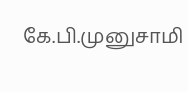கே.பி.முனுசாமி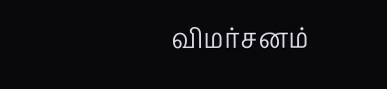விமர்சனம்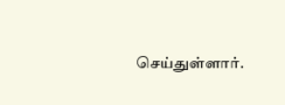செய்துள்ளார்.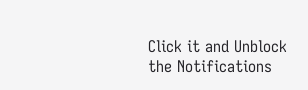Click it and Unblock the Notifications